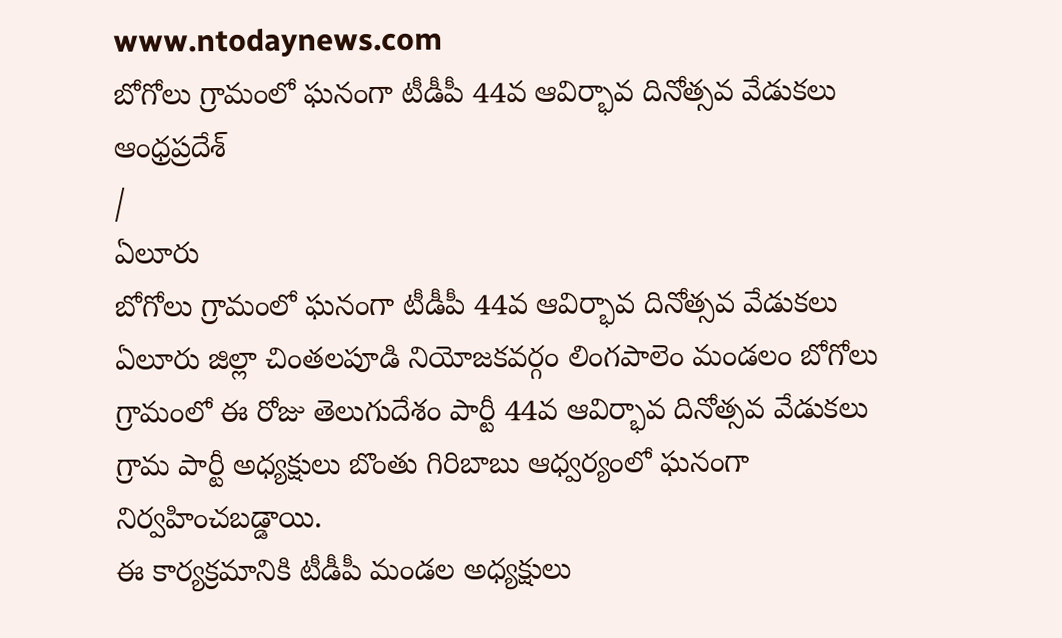www.ntodaynews.com
బోగోలు గ్రామంలో ఘనంగా టీడీపీ 44వ ఆవిర్భావ దినోత్సవ వేడుకలు
ఆంధ్రప్రదేశ్
/
ఏలూరు
బోగోలు గ్రామంలో ఘనంగా టీడీపీ 44వ ఆవిర్భావ దినోత్సవ వేడుకలు
ఏలూరు జిల్లా చింతలపూడి నియోజకవర్గం లింగపాలెం మండలం బోగోలు గ్రామంలో ఈ రోజు తెలుగుదేశం పార్టీ 44వ ఆవిర్భావ దినోత్సవ వేడుకలు గ్రామ పార్టీ అధ్యక్షులు బొంతు గిరిబాబు ఆధ్వర్యంలో ఘనంగా నిర్వహించబడ్డాయి.
ఈ కార్యక్రమానికి టీడీపీ మండల అధ్యక్షులు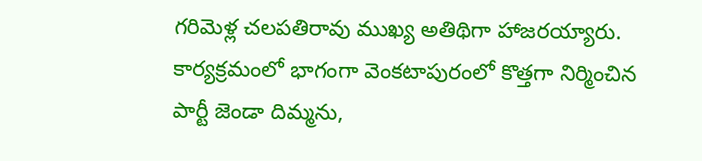గరిమెళ్ల చలపతిరావు ముఖ్య అతిథిగా హాజరయ్యారు. కార్యక్రమంలో భాగంగా వెంకటాపురంలో కొత్తగా నిర్మించిన పార్టీ జెండా దిమ్మను,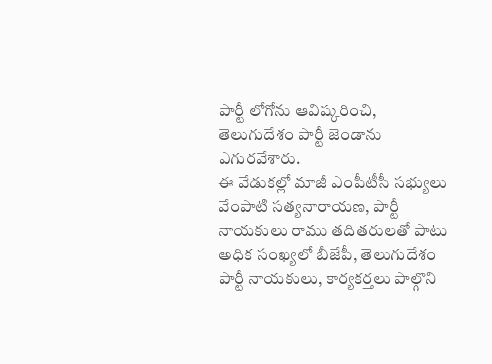పార్టీ లోగోను ఆవిష్కరించి, తెలుగుదేశం పార్టీ జెండాను ఎగురవేశారు.
ఈ వేడుకల్లో మాజీ ఎంపీటీసీ సభ్యులు వేంపాటి సత్యనారాయణ, పార్టీ నాయకులు రాము తదితరులతో పాటు అధిక సంఖ్యలో బీజేపీ, తెలుగుదేశం పార్టీ నాయకులు, కార్యకర్తలు పాల్గొని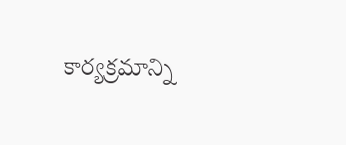కార్యక్రమాన్ని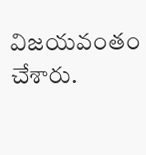విజయవంతం చేశారు.